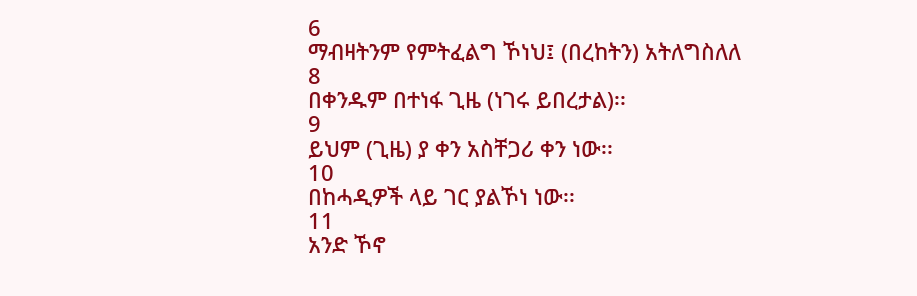6
ማብዛትንም የምትፈልግ ኾነህ፤ (በረከትን) አትለግስለለ
8
በቀንዱም በተነፋ ጊዜ (ነገሩ ይበረታል)፡፡
9
ይህም (ጊዜ) ያ ቀን አስቸጋሪ ቀን ነው፡፡
10
በከሓዲዎች ላይ ገር ያልኾነ ነው፡፡
11
አንድ ኾኖ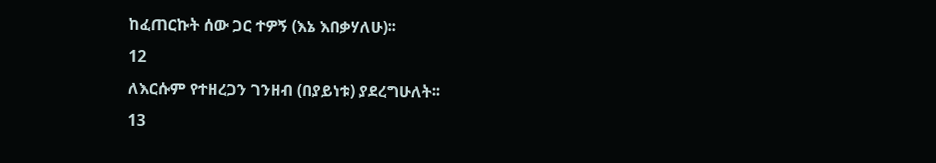ከፈጠርኩት ሰው ጋር ተዎኝ (እኔ እበቃሃለሁ)፡፡
12
ለእርሱም የተዘረጋን ገንዘብ (በያይነቱ) ያደረግሁለት፡፡
13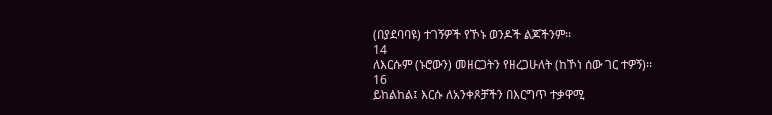(በያደባባዩ) ተገኝዎች የኾኑ ወንዶች ልጆችንም፡፡
14
ለእርሱም (ኑሮውን) መዘርጋትን የዘረጋሁለት (ከኾነ ሰው ገር ተዎኝ)፡፡
16
ይከልከል፤ እርሱ ለአንቀጾቻችን በእርግጥ ተቃዋሚ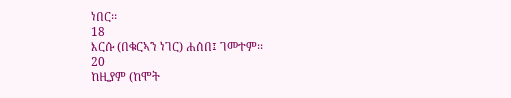ነበር፡፡
18
እርሱ (በቁርኣን ነገር) ሐሰበ፤ ገመተም፡፡
20
ከዚያም (ከሞት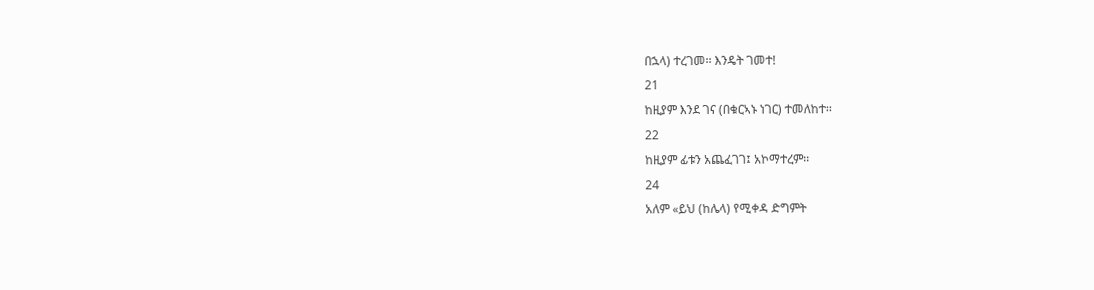በኋላ) ተረገመ፡፡ እንዴት ገመተ!
21
ከዚያም እንደ ገና (በቁርኣኑ ነገር) ተመለከተ፡፡
22
ከዚያም ፊቱን አጨፈገገ፤ አኮማተረም፡፡
24
አለም «ይህ (ከሌላ) የሚቀዳ ድግምት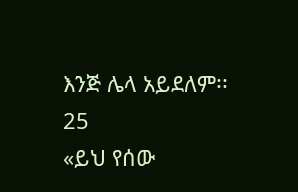እንጅ ሌላ አይደለም፡፡
25
«ይህ የሰው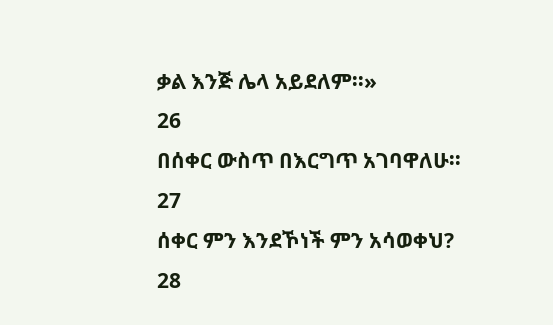ቃል እንጅ ሌላ አይደለም፡፡»
26
በሰቀር ውስጥ በእርግጥ አገባዋለሁ፡፡
27
ሰቀር ምን እንደኾነች ምን አሳወቀህ?
28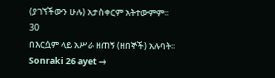(ያገኘችውን ሁሉ) አታስቀርም አትተውምም፡፡
30
በእርሷም ላይ አሥራ ዘጠኝ (ዘበኞች) አሉባት፡፡
Sonraki 26 ayet →